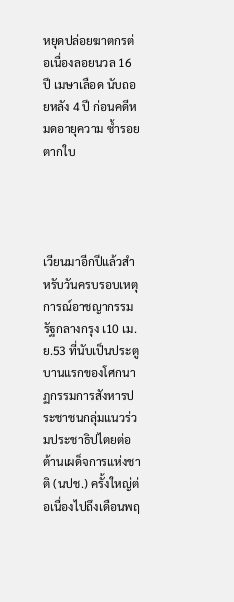หยุดปล่อยฆาตกรต่อเนื่องลอยนวล 16 ปี เมษาเลือด นับถอยหลัง 4 ปี ก่อนคดีหมดอายุความ ซ้ำรอยตากใบ




เวียนมาอีกปีแล้วสำหรับวันครบรอบเหตุการณ์อาชญากรรมรัฐกลางกรุง เ10 เม.ย.53 ที่นับเป็นประตูบานแรกของโศกนาฏกรรมการสังหารประชาชนกลุ่มแนวร่วมประชาธิปไตยต่อต้านเผด็จการแห่งชาติ (นปช.) ครั้งใหญ่ต่อเนื่องไปถึงเดือนพฤ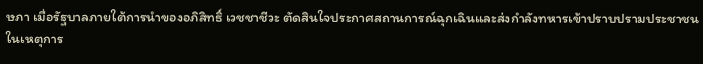ษภา เมื่อรัฐบาลภายใต้การนำของอภิสิทธิ์ เวชชาชีวะ ตัดสินใจประกาศสถานการณ์ฉุกเฉินและส่งกำลังทหารเข้าปราบปรามประชาชน ในเหตุการ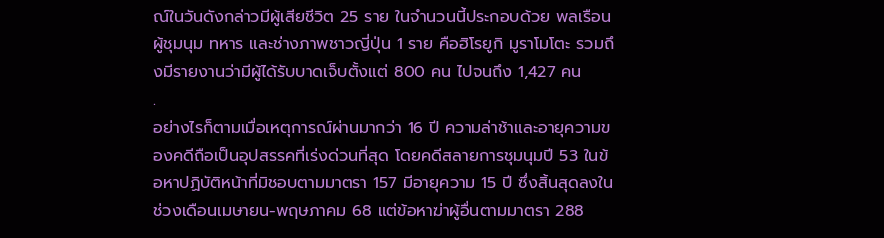ณ์ในวันดังกล่าวมีผู้เสียชีวิต 25 ราย ในจำนวนนี้ประกอบด้วย พลเรือน ผู้ชุมนุม ทหาร และช่างภาพชาวญี่ปุ่น 1 ราย คือฮิโรยูกิ มูราโมโตะ รวมถึงมีรายงานว่ามีผู้ได้รับบาดเจ็บตั้งแต่ 800 คน ไปจนถึง 1,427 คน
.
อย่างไรก็ตามเมื่อเหตุการณ์ผ่านมากว่า 16 ปี ความล่าช้าและอายุความของคดีถือเป็นอุปสรรคที่เร่งด่วนที่สุด โดยคดีสลายการชุมนุมปี 53 ในข้อหาปฏิบัติหน้าที่มิชอบตามมาตรา 157 มีอายุความ 15 ปี ซึ่งสิ้นสุดลงในช่วงเดือนเมษายน-พฤษภาคม 68 แต่ข้อหาฆ่าผู้อื่นตามมาตรา 288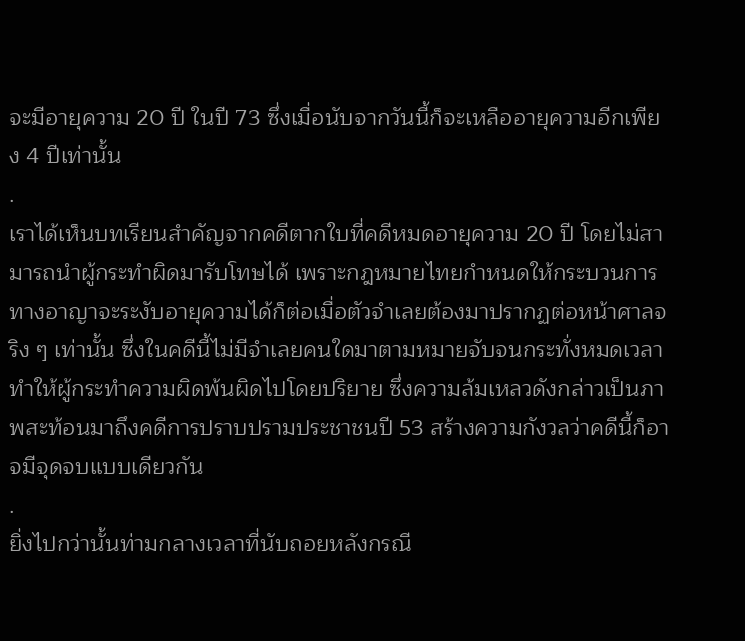จะมีอายุความ 20 ปี ในปี 73 ซึ่งเมื่อนับจากวันนี้ก็จะเหลืออายุความอีกเพียง 4 ปีเท่านั้น
.
เราได้เห็นบทเรียนสำคัญจากคดีตากใบที่คดีหมดอายุความ 20 ปี โดยไม่สามารถนำผู้กระทำผิดมารับโทษได้ เพราะกฎหมายไทยกำหนดให้กระบวนการทางอาญาจะระงับอายุความได้ก็ต่อเมื่อตัวจำเลยต้องมาปรากฏต่อหน้าศาลจริง ๆ เท่านั้น ซึ่งในคดีนี้ไม่มีจำเลยคนใดมาตามหมายจับจนกระทั่งหมดเวลาทำให้ผู้กระทำความผิดพ้นผิดไปโดยปริยาย ซึ่งความล้มเหลวดังกล่าวเป็นภาพสะท้อนมาถึงคดีการปราบปรามประชาชนปี 53 สร้างความกังวลว่าคดีนี้ก็อาจมีจุดจบแบบเดียวกัน
.
ยิ่งไปกว่านั้นท่ามกลางเวลาที่นับถอยหลังกรณี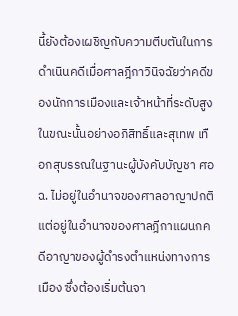นี้ยังต้องเผชิญกับความตีบตันในการดำเนินคดีเมื่อศาลฎีกาวินิจฉัยว่าคดีของนักการเมืองและเจ้าหน้าที่ระดับสูงในขณะนั้นอย่างอภิสิทธิ์และสุเทพ เทือกสุบรรณในฐานะผู้บังคับบัญชา ศอฉ. ไม่อยู่ในอำนาจของศาลอาญาปกติ แต่อยู่ในอำนาจของศาลฎีกาแผนกคดีอาญาของผู้ดำรงตำแหน่งทางการเมือง ซึ่งต้องเริ่มต้นจา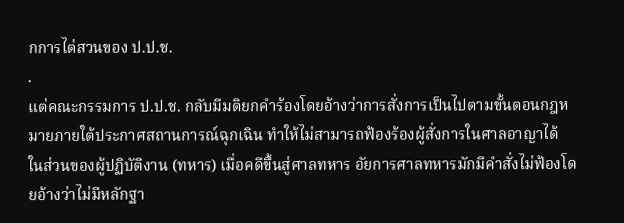กการไต่สวนของ ป.ป.ช.
.
แต่คณะกรรมการ ป.ป.ช. กลับมีมติยกคำร้องโดยอ้างว่าการสั่งการเป็นไปตามขั้นตอนกฎหมายภายใต้ประกาศสถานการณ์ฉุกเฉิน ทำให้ไม่สามารถฟ้องร้องผู้สั่งการในศาลอาญาได้ ในส่วนของผู้ปฏิบัติงาน (ทหาร) เมื่อคดีขึ้นสู่ศาลทหาร อัยการศาลทหารมักมีคำสั่งไม่ฟ้องโดยอ้างว่าไม่มีหลักฐา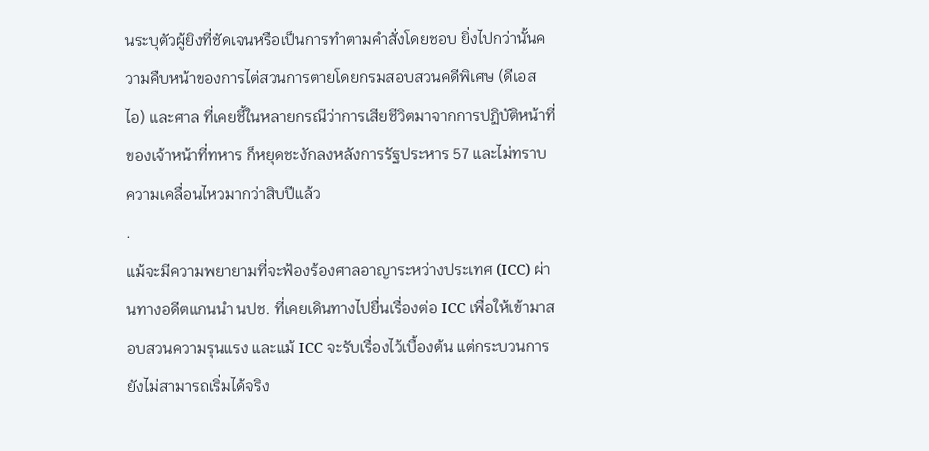นระบุตัวผู้ยิงที่ชัดเจนหรือเป็นการทำตามคำสั่งโดยชอบ ยิ่งไปกว่านั้นความคืบหน้าของการไต่สวนการตายโดยกรมสอบสวนคดีพิเศษ (ดีเอสไอ) และศาล ที่เคยชี้ในหลายกรณีว่าการเสียชีวิตมาจากการปฏิบัติหน้าที่ของเจ้าหน้าที่ทหาร ก็หยุดชะงักลงหลังการรัฐประหาร 57 และไม่ทราบความเคลื่อนไหวมากว่าสิบปีแล้ว
.
แม้จะมีความพยายามที่จะฟ้องร้องศาลอาญาระหว่างประเทศ (ICC) ผ่านทางอดีตแกนนำ นปช. ที่เคยเดินทางไปยื่นเรื่องต่อ ICC เพื่อให้เข้ามาสอบสวนความรุนแรง และแม้ ICC จะรับเรื่องไว้เบื้องต้น แต่กระบวนการยังไม่สามารถเริ่มได้จริง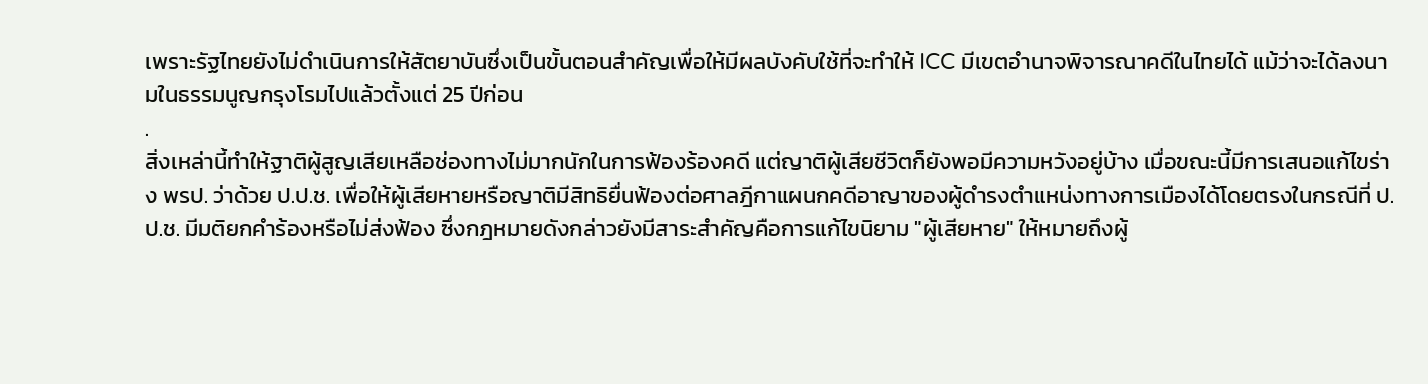เพราะรัฐไทยยังไม่ดำเนินการให้สัตยาบันซึ่งเป็นขั้นตอนสำคัญเพื่อให้มีผลบังคับใช้ที่จะทำให้ ICC มีเขตอำนาจพิจารณาคดีในไทยได้ แม้ว่าจะได้ลงนามในธรรมนูญกรุงโรมไปแล้วตั้งแต่ 25 ปีก่อน
.
สิ่งเหล่านี้ทำให้ฐาติผู้สูญเสียเหลือช่องทางไม่มากนักในการฟ้องร้องคดี แต่ญาติผู้เสียชีวิตก็ยังพอมีความหวังอยู่บ้าง เมื่อขณะนี้มีการเสนอแก้ไขร่าง พรป. ว่าด้วย ป.ป.ช. เพื่อให้ผู้เสียหายหรือญาติมีสิทธิยื่นฟ้องต่อศาลฎีกาแผนกคดีอาญาของผู้ดำรงตำแหน่งทางการเมืองได้โดยตรงในกรณีที่ ป.ป.ช. มีมติยกคำร้องหรือไม่ส่งฟ้อง ซึ่งกฎหมายดังกล่าวยังมีสาระสำคัญคือการแก้ไขนิยาม "ผู้เสียหาย" ให้หมายถึงผู้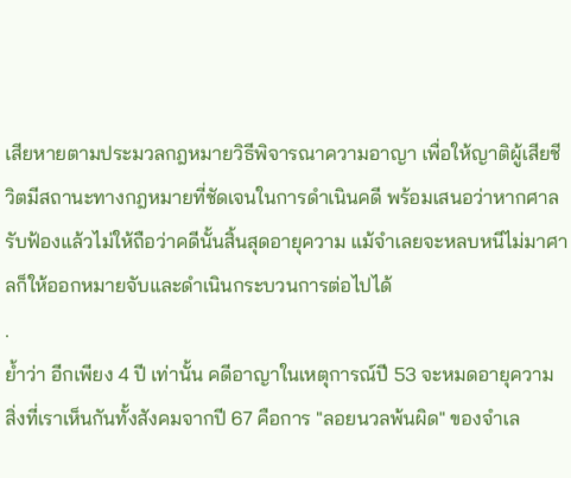เสียหายตามประมวลกฎหมายวิธีพิจารณาความอาญา เพื่อให้ญาติผู้เสียชีวิตมีสถานะทางกฎหมายที่ชัดเจนในการดำเนินคดี พร้อมเสนอว่าหากศาลรับฟ้องแล้วไม่ให้ถือว่าคดีนั้นสิ้นสุดอายุความ แม้จำเลยจะหลบหนีไม่มาศาลก็ให้ออกหมายจับและดำเนินกระบวนการต่อไปได้
.
ย้ำว่า อีกเพียง 4 ปี เท่านั้น คดีอาญาในเหตุการณ์ปี 53 จะหมดอายุความ สิ่งที่เราเห็นกันทั้งสังคมจากปี 67 คือการ "ลอยนวลพ้นผิด" ของจำเล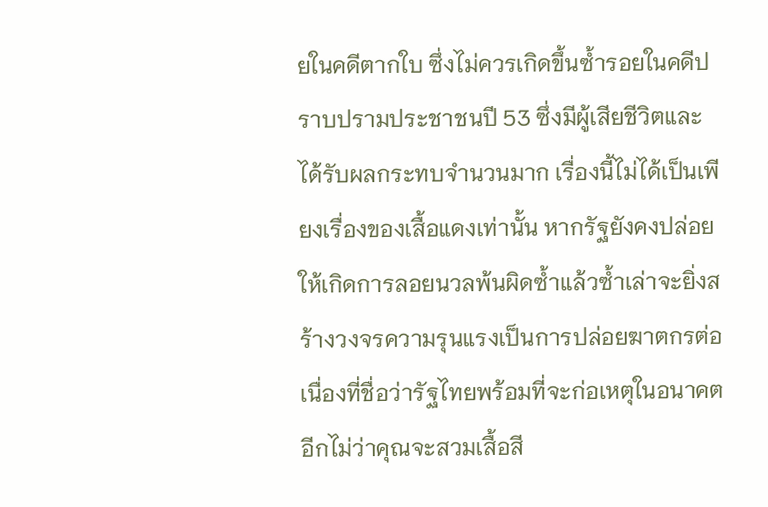ยในคดีตากใบ ซึ่งไม่ควรเกิดขึ้นซ้ำรอยในคดีปราบปรามประชาชนปี 53 ซึ่งมีผู้เสียชีวิตและได้รับผลกระทบจำนวนมาก เรื่องนี้ไม่ได้เป็นเพียงเรื่องของเสื้อแดงเท่านั้น หากรัฐยังคงปล่อยให้เกิดการลอยนวลพ้นผิดซ้ำแล้วซ้ำเล่าจะยิ่งสร้างวงจรความรุนแรงเป็นการปล่อยฆาตกรต่อเนื่องที่ชื่อว่ารัฐไทยพร้อมที่จะก่อเหตุในอนาคตอีกไม่ว่าคุณจะสวมเสื้อสี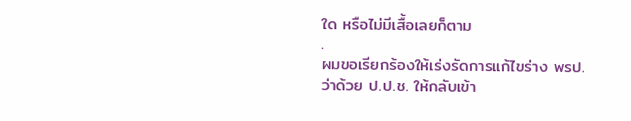ใด หรือไม่มีเสื้อเลยก็ตาม
.
ผมขอเรียกร้องให้เร่งรัดการแก้ไขร่าง พรป. ว่าด้วย ป.ป.ช. ให้กลับเข้า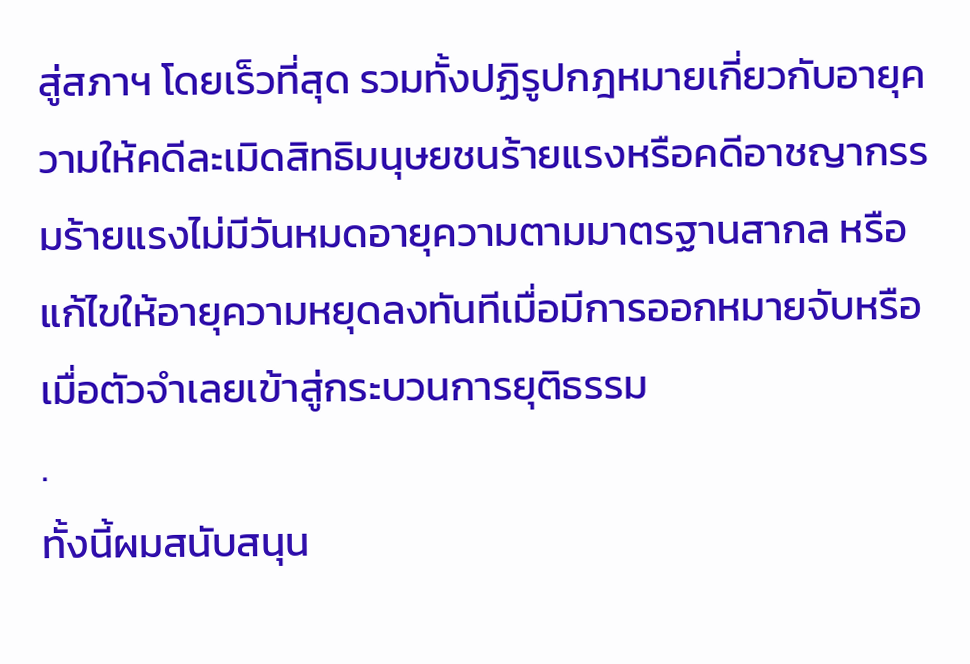สู่สภาฯ โดยเร็วที่สุด รวมทั้งปฏิรูปกฎหมายเกี่ยวกับอายุความให้คดีละเมิดสิทธิมนุษยชนร้ายแรงหรือคดีอาชญากรรมร้ายแรงไม่มีวันหมดอายุความตามมาตรฐานสากล หรือแก้ไขให้อายุความหยุดลงทันทีเมื่อมีการออกหมายจับหรือเมื่อตัวจำเลยเข้าสู่กระบวนการยุติธรรม
.
ทั้งนี้ผมสนับสนุน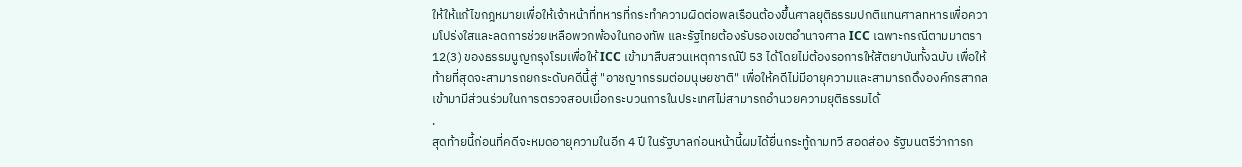ให้ให้แก้ไขกฎหมายเพื่อให้เจ้าหน้าที่ทหารที่กระทำความผิดต่อพลเรือนต้องขึ้นศาลยุติธรรมปกติแทนศาลทหารเพื่อความโปร่งใสและลดการช่วยเหลือพวกพ้องในกองทัพ และรัฐไทยต้องรับรองเขตอำนาจศาล ICC เฉพาะกรณีตามมาตรา 12(3) ของธรรมนูญกรุงโรมเพื่อให้ ICC เข้ามาสืบสวนเหตุการณ์ปี 53 ได้โดยไม่ต้องรอการให้สัตยาบันทั้งฉบับ เพื่อให้ท้ายที่สุดจะสามารถยกระดับคดีนี้สู่ "อาชญากรรมต่อมนุษยชาติ" เพื่อให้คดีไม่มีอายุความและสามารถดึงองค์กรสากลเข้ามามีส่วนร่วมในการตรวจสอบเมื่อกระบวนการในประเทศไม่สามารถอำนวยความยุติธรรมได้
.
สุดท้ายนี้ก่อนที่คดีจะหมดอายุความในอีก 4 ปี ในรัฐบาลก่อนหน้านี้ผมได้ยื่นกระทู้ถามทวี สอดส่อง รัฐมนตรีว่าการก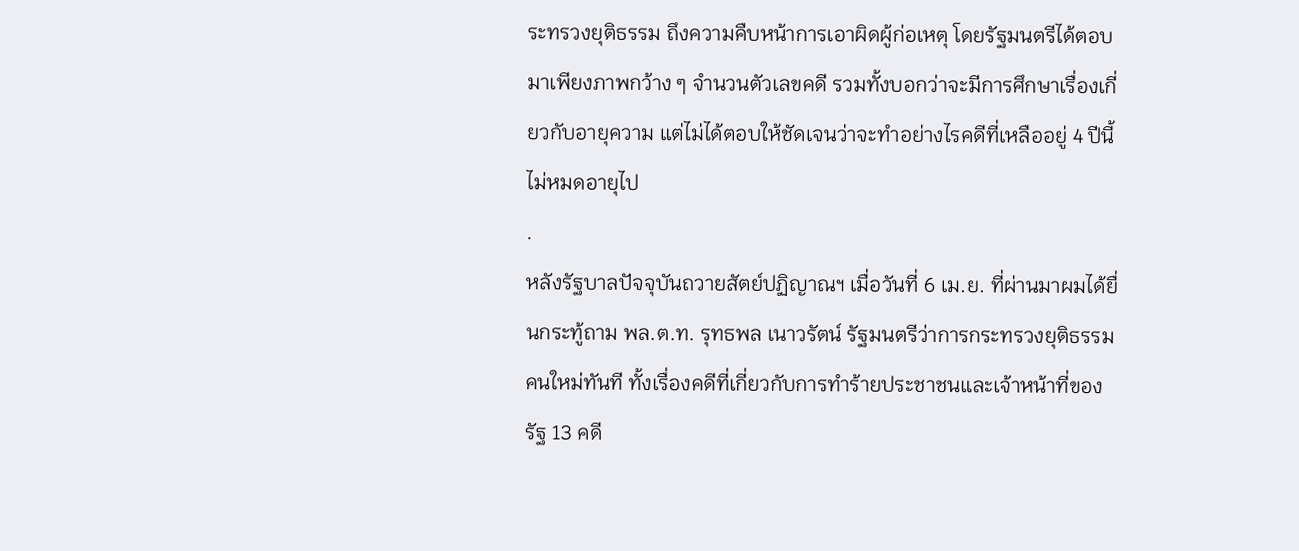ระทรวงยุติธรรม ถึงความคืบหน้าการเอาผิดผู้ก่อเหตุ โดยรัฐมนตรีได้ตอบมาเพียงภาพกว้าง ๆ จำนวนตัวเลขคดี รวมทั้งบอกว่าจะมีการศึกษาเรื่องเกี่ยวกับอายุความ แต่ไม่ได้ตอบให้ชัดเจนว่าจะทำอย่างไรคดีที่เหลืออยู่ 4 ปีนี้ไม่หมดอายุไป
.
หลังรัฐบาลปัจจุบันถวายสัตย์ปฏิญาณฯ เมื่อวันที่ 6 เม.ย. ที่ผ่านมาผมได้ยื่นกระทู้ถาม พล.ต.ท. รุทธพล เนาวรัตน์ รัฐมนตรีว่าการกระทรวงยุติธรรมคนใหม่ทันที ทั้งเรื่องคดีที่เกี่ยวกับการทำร้ายประชาชนและเจ้าหน้าที่ของรัฐ 13 คดี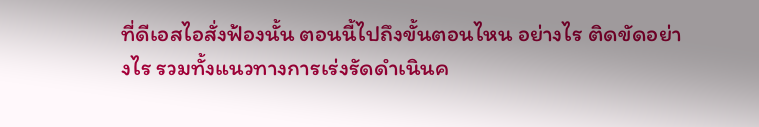ที่ดีเอสไอสั่งฟ้องนั้น ตอนนี้ไปถึงขั้นตอนไหน อย่างไร ติดขัดอย่างไร รวมทั้งแนวทางการเร่งรัดดำเนินค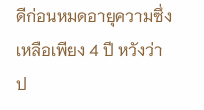ดีก่อนหมดอายุความซึ่งเหลือเพียง 4 ปี หวังว่าป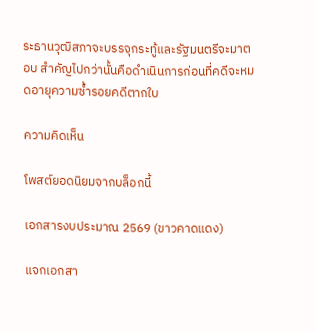ระธานวุฒิสภาจะบรรจุกระทู้และรัฐมนตรีจะมาตอบ สำคัญไปกว่านั้นคือดำเนินการก่อนที่คดีจะหมดอายุความซ้ำรอยคดีตากใบ

ความคิดเห็น

โพสต์ยอดนิยมจากบล็อกนี้

เอกสารงบประมาณ 2569 (ขาวคาดแดง)

แจกเอกสา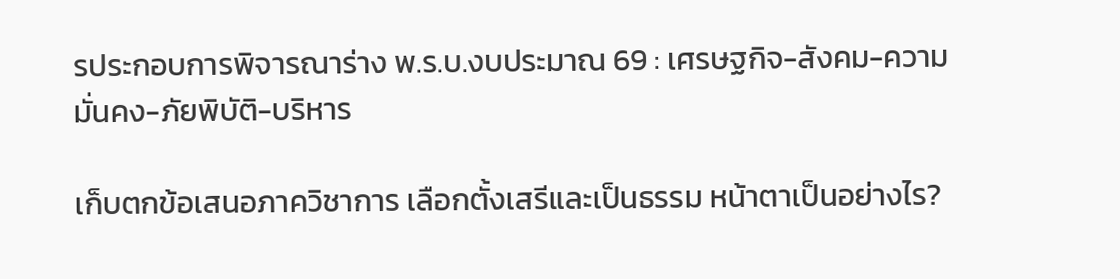รประกอบการพิจารณาร่าง พ.ร.บ.งบประมาณ 69 : เศรษฐกิจ-สังคม-ความมั่นคง-ภัยพิบัติ-บริหาร

เก็บตกข้อเสนอภาควิชาการ เลือกตั้งเสรีและเป็นธรรม หน้าตาเป็นอย่างไร?